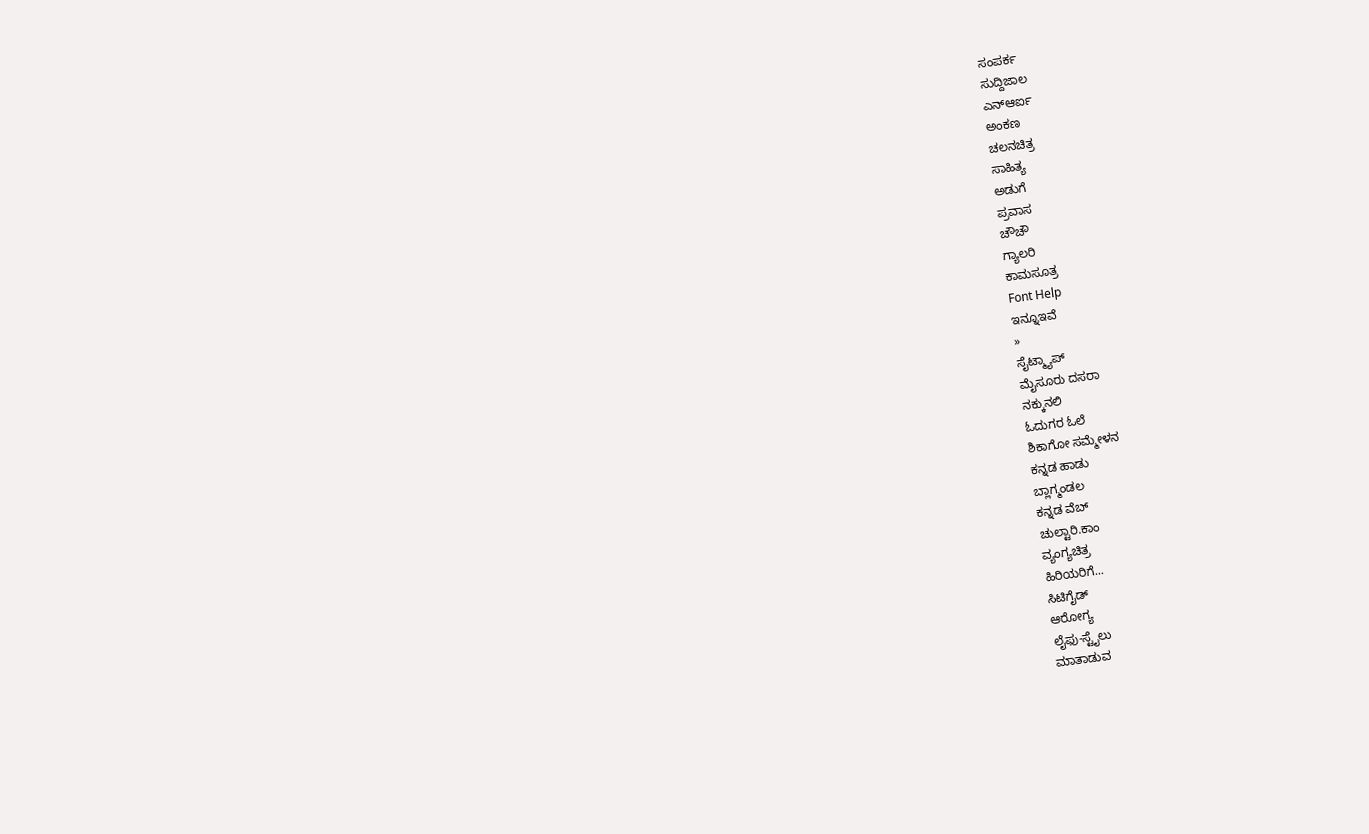ಸಂಪರ್ಕ
ಸುದ್ದಿಜಾಲ
ಎನ್ಆರ್ಐ
ಅಂಕಣ
ಚಲನಚಿತ್ರ
ಸಾಹಿತ್ಯ
ಅಡುಗೆ
ಪ್ರವಾಸ
ಚೌಚೌ
ಗ್ಯಾಲರಿ
ಕಾಮಸೂತ್ರ
Font Help
ಇನ್ನೂಇವೆ
»
ಸೈಟ್ಮ್ಯಾಪ್
ಮೈಸೂರು ದಸರಾ
ನಕ್ಕುನಲಿ
ಓದುಗರ ಓಲೆ
ಶಿಕಾಗೋ ಸಮ್ಮೇಳನ
ಕನ್ನಡ ಹಾಡು
ಬ್ಲಾಗ್ಮಂಡಲ
ಕನ್ನಡ ವೆಬ್
ಚುಲ್ಟಾರಿ.ಕಾಂ
ವ್ಯಂಗ್ಯಚಿತ್ರ
ಹಿರಿಯರಿಗೆ...
ಸಿಟಿಗೈಡ್
ಆರೋಗ್ಯ
ಲೈಫು-ಸ್ಟೈಲು
ಮಾತಾಡುವ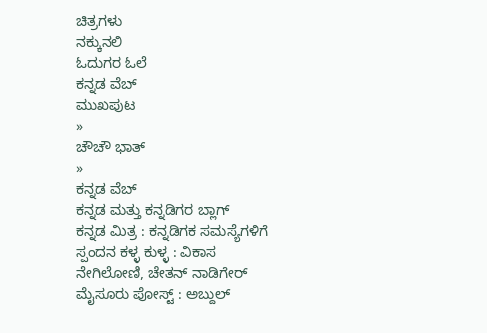ಚಿತ್ರಗಳು
ನಕ್ಕುನಲಿ
ಓದುಗರ ಓಲೆ
ಕನ್ನಡ ವೆಬ್
ಮುಖಪುಟ
»
ಚೌಚೌ ಭಾತ್
»
ಕನ್ನಡ ವೆಬ್
ಕನ್ನಡ ಮತ್ತು ಕನ್ನಡಿಗರ ಬ್ಲಾಗ್
ಕನ್ನಡ ಮಿತ್ರ : ಕನ್ನಡಿಗಕ ಸಮಸ್ಯೆಗಳಿಗೆ ಸ್ಪಂದನ ಕಳ್ಳ ಕುಳ್ಳ : ವಿಕಾಸ ನೇಗಿಲೋಣಿ, ಚೇತನ್ ನಾಡಿಗೇರ್ ಮೈಸೂರು ಪೋಸ್ಟ್ : ಅಬ್ದುಲ್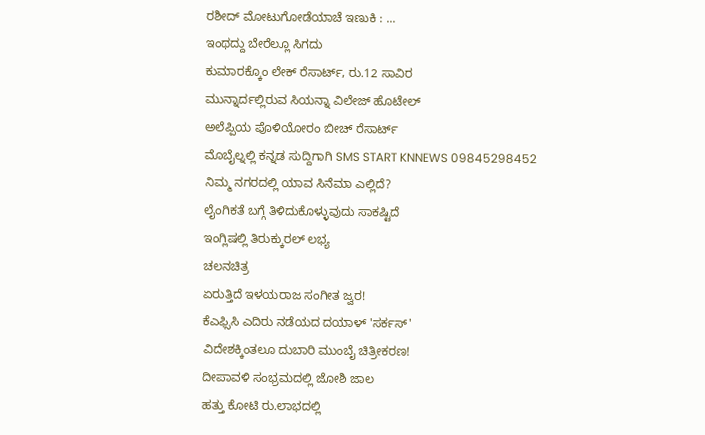ರಶೀದ್ ಮೋಟುಗೋಡೆಯಾಚೆ ಇಣುಕಿ : ...
ಇಂಥದ್ದು ಬೇರೆಲ್ಲೂ ಸಿಗದು
ಕುಮಾರಕ್ಕೊಂ ಲೇಕ್ ರೆಸಾರ್ಟ್, ರು.12 ಸಾವಿರ
ಮುನ್ನಾರ್ದಲ್ಲಿರುವ ಸಿಯನ್ನಾ ವಿಲೇಜ್ ಹೊಟೇಲ್
ಅಲೆಪ್ಪಿಯ ಪೊಳಿಯೋರಂ ಬೀಚ್ ರೆಸಾರ್ಟ್
ಮೊಬೈಲ್ನಲ್ಲಿ ಕನ್ನಡ ಸುದ್ದಿಗಾಗಿ SMS START KNNEWS 09845298452
ನಿಮ್ಮ ನಗರದಲ್ಲಿ ಯಾವ ಸಿನೆಮಾ ಎಲ್ಲಿದೆ?
ಲೈಂಗಿಕತೆ ಬಗ್ಗೆ ತಿಳಿದುಕೊಳ್ಳುವುದು ಸಾಕಷ್ಟಿದೆ
ಇಂಗ್ಲಿಷಲ್ಲಿ ತಿರುಕ್ಕುರಲ್ ಲಭ್ಯ
ಚಲನಚಿತ್ರ
ಏರುತ್ತಿದೆ ಇಳಯರಾಜ ಸಂಗೀತ ಜ್ವರ!
ಕೆಎಫ್ಸಿಸಿ ಎದಿರು ನಡೆಯದ ದಯಾಳ್ 'ಸರ್ಕಸ್'
ವಿದೇಶಕ್ಕಿಂತಲೂ ದುಬಾರಿ ಮುಂಬೈ ಚಿತ್ರೀಕರಣ!
ದೀಪಾವಳಿ ಸಂಭ್ರಮದಲ್ಲಿ ಜೋಶಿ ಜಾಲ
ಹತ್ತು ಕೋಟಿ ರು.ಲಾಭದಲ್ಲಿ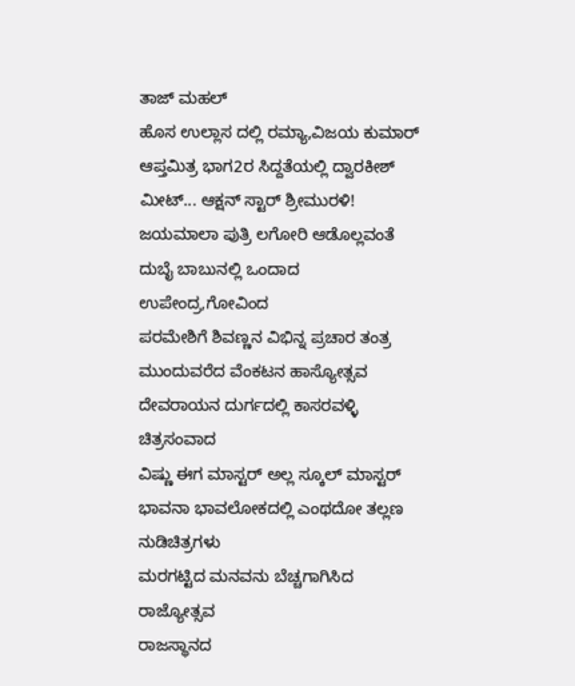ತಾಜ್ ಮಹಲ್
ಹೊಸ ಉಲ್ಲಾಸ ದಲ್ಲಿ ರಮ್ಯಾ,ವಿಜಯ ಕುಮಾರ್
ಆಪ್ತಮಿತ್ರ ಭಾಗ2ರ ಸಿದ್ದತೆಯಲ್ಲಿ ದ್ವಾರಕೀಶ್
ಮೀಟ್... ಆಕ್ಷನ್ ಸ್ಟಾರ್ ಶ್ರೀಮುರಳಿ!
ಜಯಮಾಲಾ ಪುತ್ರಿ ಲಗೋರಿ ಆಡೊಲ್ಲವಂತೆ
ದುಬೈ ಬಾಬುನಲ್ಲಿ ಒಂದಾದ ಉಪೇಂದ್ರ,ಗೋವಿಂದ
ಪರಮೇಶಿಗೆ ಶಿವಣ್ಣನ ವಿಭಿನ್ನ ಪ್ರಚಾರ ತಂತ್ರ
ಮುಂದುವರೆದ ವೆಂಕಟನ ಹಾಸ್ಯೋತ್ಸವ
ದೇವರಾಯನ ದುರ್ಗದಲ್ಲಿ ಕಾಸರವಳ್ಳಿ ಚಿತ್ರಸಂವಾದ
ವಿಷ್ಣು ಈಗ ಮಾಸ್ಟರ್ ಅಲ್ಲ ಸ್ಕೂಲ್ ಮಾಸ್ಟರ್
ಭಾವನಾ ಭಾವಲೋಕದಲ್ಲಿ ಎಂಥದೋ ತಲ್ಲಣ
ನುಡಿಚಿತ್ರಗಳು
ಮರಗಟ್ಟಿದ ಮನವನು ಬೆಚ್ಚಗಾಗಿಸಿದ ರಾಜ್ಯೋತ್ಸವ
ರಾಜಸ್ಥಾನದ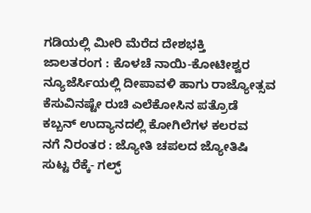ಗಡಿಯಲ್ಲಿ ಮೀರಿ ಮೆರೆದ ದೇಶಭಕ್ತಿ
ಜಾಲತರಂಗ : ಕೊಳಚೆ ನಾಯಿ-ಕೋಟೀಶ್ವರ
ನ್ಯೂಜೆರ್ಸಿಯಲ್ಲಿ ದೀಪಾವಳಿ ಹಾಗು ರಾಜ್ಯೋತ್ಸವ
ಕೆಸುವಿನಷ್ಟೇ ರುಚಿ ಎಲೆಕೋಸಿನ ಪತ್ರೊಡೆ
ಕಬ್ಬನ್ ಉದ್ಯಾನದಲ್ಲಿ ಕೋಗಿಲೆಗಳ ಕಲರವ
ನಗೆ ನಿರಂತರ : ಜ್ಯೋತಿ ಚಪಲದ ಜ್ಯೋತಿಷಿ
ಸುಟ್ಟ ರೆಕ್ಕೆ- ಗಲ್ಫ್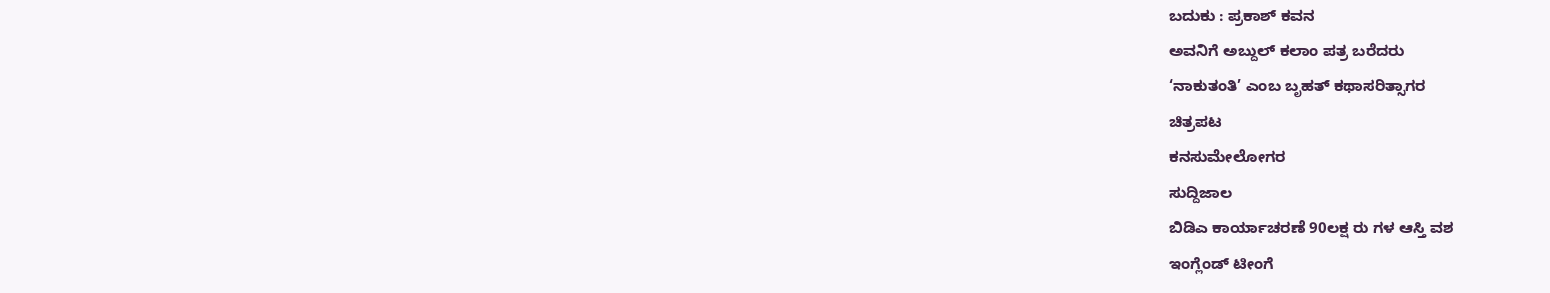ಬದುಕು : ಪ್ರಕಾಶ್ ಕವನ
ಅವನಿಗೆ ಅಬ್ದುಲ್ ಕಲಾಂ ಪತ್ರ ಬರೆದರು
‘ನಾಕುತಂತಿ’ ಎಂಬ ಬೃಹತ್ ಕಥಾಸರಿತ್ಸಾಗರ
ಚಿತ್ರಪಟ
ಕನಸುಮೇಲೋಗರ
ಸುದ್ದಿಜಾಲ
ಬಿಡಿಎ ಕಾರ್ಯಾಚರಣೆ 90ಲಕ್ಷ ರು ಗಳ ಆಸ್ತಿ ವಶ
ಇಂಗ್ಲೆಂಡ್ ಟೀಂಗೆ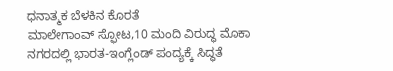ಧನಾತ್ಮಕ ಬೆಳಕಿನ ಕೊರತೆ
ಮಾಲೇಗಾಂವ್ ಸ್ಫೋಟ,10 ಮಂದಿ ವಿರುದ್ಧ ಮೊಕಾ
ನಗರದಲ್ಲಿ ಭಾರತ-ಇಂಗ್ಲೆಂಡ್ ಪಂದ್ಯಕ್ಕೆ ಸಿದ್ಧತೆ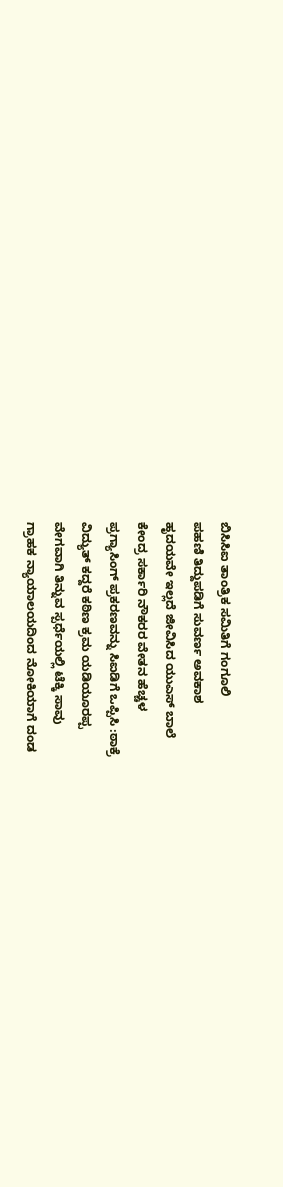ಬಿಸಿಸಿಐ ತಾಂತ್ರಿಕ ಸಮಿತಿಗೆ ಗಂಗೂಲಿ
ಪಹಣಿ ತಿದ್ದುಪಡಿಗೆ ಸುವರ್ಣ ಅವಕಾಶ
ಹೃದಯವೇ ಇಲ್ಲದೆ ಜೀವಿಸಿದ ಯುಎಸ್ ಬಾಲೆ
ಕೇಂದ್ರ ಸರ್ಕಾರಿ ನೌಕರರ ವೇತನ ಹೆಚ್ಚಳ
ಪ್ರಗ್ಯಾಸಿಂಗ್ ಪ್ರಕರಣವನ್ನು ಸಿಐಡಿಗೆ ಒಪ್ಪಿಸಿ :ಠಾಕ್ರೆ
ವಿದ್ಯುತ್ ಕದ್ದರೆ ಕಠಿಣ ಕ್ರಮ ಯಡಿಯೂರಪ್ಪ
ವೇಗವಾಗಿ ತಿನ್ನುವ ಸ್ಪರ್ಧೆಯಲ್ಲಿ ಟೆಕ್ಕಿ ಸಾವು
ಗ್ರಾಹಕ ನ್ಯಾಯಾಲಯದಿಂದ ನೋಕಿಯಾಗೆ ದಂಡ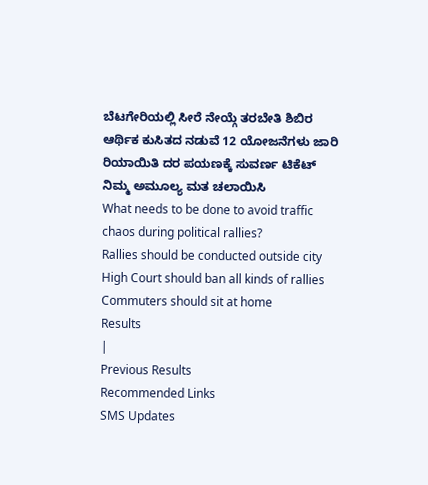ಬೆಟಗೇರಿಯಲ್ಲಿ ಸೀರೆ ನೇಯ್ಗೆ ತರಬೇತಿ ಶಿಬಿರ
ಆರ್ಥಿಕ ಕುಸಿತದ ನಡುವೆ 12 ಯೋಜನೆಗಳು ಜಾರಿ
ರಿಯಾಯಿತಿ ದರ ಪಯಣಕ್ಕೆ ಸುವರ್ಣ ಟಿಕೆಟ್
ನಿಮ್ಮ ಅಮೂಲ್ಯ ಮತ ಚಲಾಯಿಸಿ
What needs to be done to avoid traffic chaos during political rallies?
Rallies should be conducted outside city
High Court should ban all kinds of rallies
Commuters should sit at home
Results
|
Previous Results
Recommended Links
SMS Updates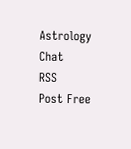Astrology
Chat
RSS
Post Free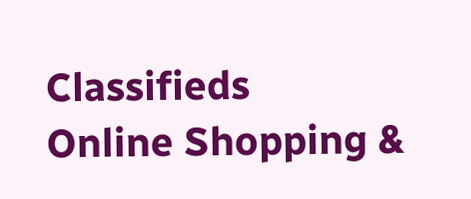Classifieds
Online Shopping &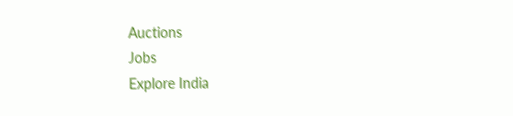Auctions
Jobs
Explore India